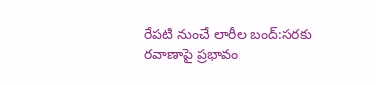రేపటి నుంచే లారీల బంద్‌:సరకు రవాణాపై ప్రభావం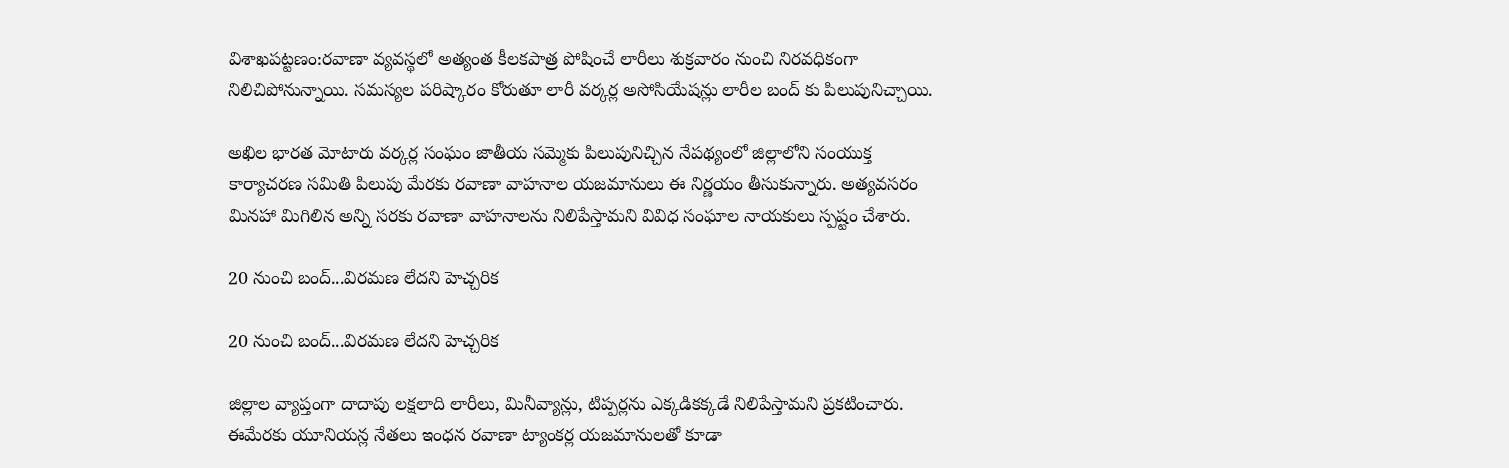విశాఖపట్టణం:రవాణా వ్యవస్థలో అత్యంత కీలకపాత్ర పోషించే లారీలు శుక్రవారం నుంచి నిరవధికంగా నిలిచిపోనున్నాయి. సమస్యల పరిష్కారం కోరుతూ లారీ వర్కర్ల అసోసియేషన్లు లారీల బంద్ కు పిలుపునిచ్చాయి.

అఖిల భారత మోటారు వర్కర్ల సంఘం జాతీయ సమ్మెకు పిలుపునిచ్చిన నేపథ్యంలో జిల్లాలోని సంయుక్త కార్యాచరణ సమితి పిలుపు మేరకు రవాణా వాహనాల యజమానులు ఈ నిర్ణయం తీసుకున్నారు. అత్యవసరం మినహా మిగిలిన అన్ని సరకు రవాణా వాహనాలను నిలిపేస్తామని వివిధ సంఘాల నాయకులు స్పష్టం చేశారు.

20 నుంచి బంద్...విరమణ లేదని హెచ్చరిక

20 నుంచి బంద్...విరమణ లేదని హెచ్చరిక

జిల్లాల వ్యాప్తంగా దాదాపు లక్షలాది లారీలు, మినీవ్యాన్లు, టిప్పర్లను ఎక్కడికక్కడే నిలిపేస్తామని ప్రకటించారు. ఈమేరకు యూనియన్ల నేతలు ఇంధన రవాణా ట్యాంకర్ల యజమానులతో కూడా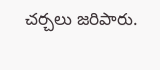చర్చలు జరిపారు.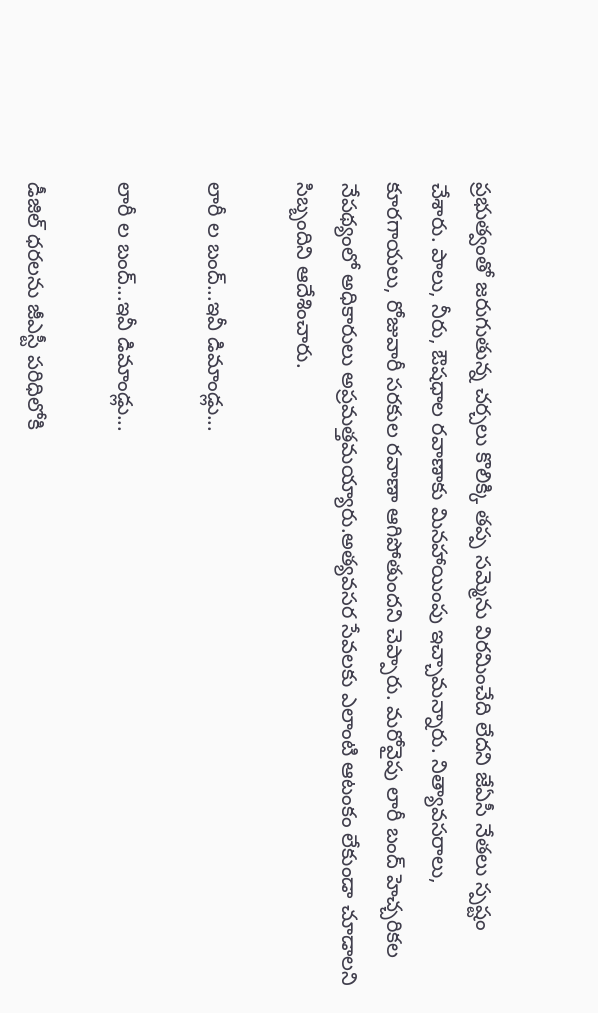ప్రభుత్వంతో జరుగుతున్న చర్చలు కొలిక్కి తప్ప సమ్మెను విరమించేది లేదని జేఏసీ నేతలు స్పష్టం చేశారు. పాలు, నీరు, ఔషధాల రవాణాకు మినహాయింపు ఇచ్చామన్నారు. నిత్యావసరాలు, కూరగాయలు, రోజువారీ సరకుల రవాణా ఆగిపోతుందని చెప్పారు. మరోవైపు లారీ బంద్ హెచ్చరికల నేపథ్యంలో అధికారులు అప్రమత్తమయ్యారు.అత్యవసర సేవలకు ఎలాంటి ఆటంకం లేకుండా చూడాలని సిబ్బందిని ఆదేశించారు.

లారీ ల బంద్...ఇవీ డిమాండ్లు...

లారీ ల బంద్...ఇవీ డిమాండ్లు...

డీజిల్‌ ధరలను జీఎస్టీ పరిధిలోకి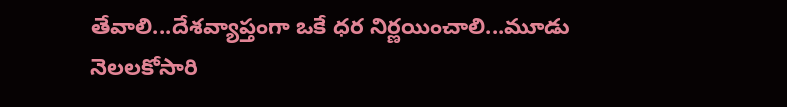తేవాలి...దేశవ్యాప్తంగా ఒకే ధర నిర్ణయించాలి...మూడు నెలలకోసారి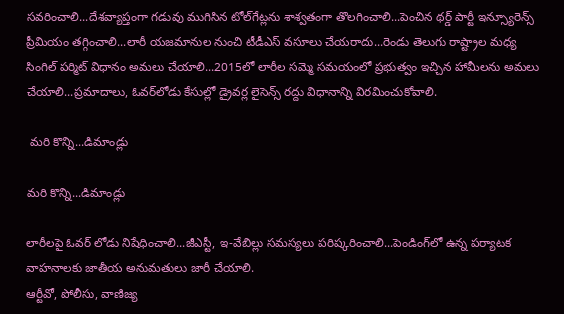సవరించాలి...దేశవ్యాప్తంగా గడువు ముగిసిన టోల్‌గేట్లను శాశ్వతంగా తొలగించాలి...పెంచిన థర్డ్‌ పార్టీ ఇన్స్యూరెన్స్‌ ప్రీమియం తగ్గించాలి...లారీ యజమానుల నుంచి టీడీఎస్‌ వసూలు చేయరాదు...రెండు తెలుగు రాష్ట్రాల మధ్య సింగిల్‌ పర్మిట్‌ విధానం అమలు చేయాలి...2015లో లారీల సమ్మె సమయంలో ప్రభుత్వం ఇచ్చిన హామీలను అమలు చేయాలి...ప్రమాదాలు, ఓవర్‌లోడు కేసుల్లో డ్రైవర్ల లైసెన్స్‌ రద్దు విధానాన్ని విరమించుకోవాలి.

 మరి కొన్ని...డిమాండ్లు

మరి కొన్ని...డిమాండ్లు

లారీలపై ఓవర్‌ లోడు నిషేధించాలి...జీఎస్టీ, ఇ-వేబిల్లు సమస్యలు పరిష్కరించాలి...పెండింగ్‌లో ఉన్న పర్యాటక వాహనాలకు జాతీయ అనుమతులు జారీ చేయాలి.
ఆర్టీవో, పోలీసు, వాణిజ్య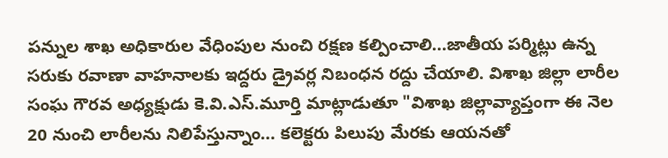పన్నుల శాఖ అధికారుల వేధింపుల నుంచి రక్షణ కల్పించాలి...జాతీయ పర్మిట్లు ఉన్న సరుకు రవాణా వాహనాలకు ఇద్దరు డ్రైవర్ల నిబంధన రద్దు చేయాలి. విశాఖ జిల్లా లారీల సంఘ గౌరవ అధ్యక్షుడు కె.వి.ఎస్‌.మూర్తి మాట్లాడుతూ "విశాఖ జిల్లావ్యాప్తంగా ఈ నెల 20 నుంచి లారీలను నిలిపేస్తున్నాం... కలెక్టరు పిలుపు మేరకు ఆయనతో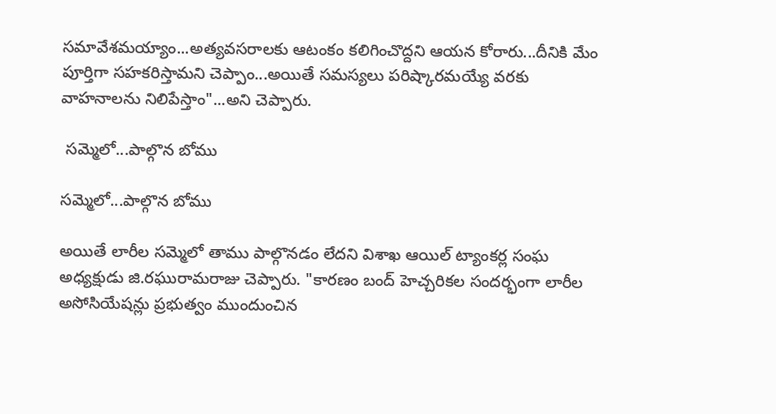సమావేశమయ్యాం...అత్యవసరాలకు ఆటంకం కలిగించొద్దని ఆయన కోరారు...దీనికి మేం పూర్తిగా సహకరిస్తామని చెప్పాం...అయితే సమస్యలు పరిష్కారమయ్యే వరకు వాహనాలను నిలిపేస్తాం"...అని చెప్పారు.

 సమ్మెలో...పాల్గొన బోము

సమ్మెలో...పాల్గొన బోము

అయితే లారీల సమ్మెలో తాము పాల్గొనడం లేదని విశాఖ ఆయిల్‌ ట్యాంకర్ల సంఘ అధ్యక్షుడు జి.రఘురామరాజు చెప్పారు. "కారణం బంద్ హెచ్చరికల సందర్భంగా లారీల అసోసియేషన్లు ప్రభుత్వం ముందుంచిన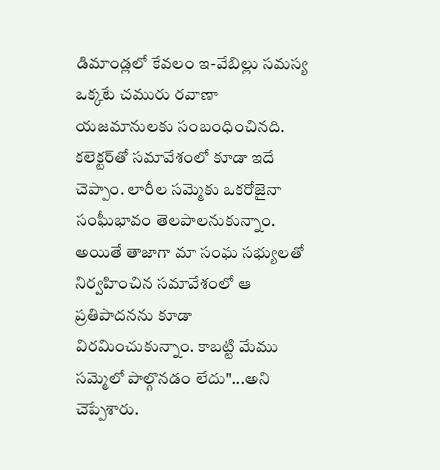డిమాండ్లలో కేవలం ఇ-వేబిల్లు సమస్య ఒక్కటే చమురు రవాణా యజమానులకు సంబంధించినది. కలెక్టర్‌తో సమావేశంలో కూడా ఇదే చెప్పాం. లారీల సమ్మెకు ఒకరోజైనా సంఘీభావం తెలపాలనుకున్నాం. అయితే తాజాగా మా సంఘ సభ్యులతో నిర్వహించిన సమావేశంలో ఆ ప్రతిపాదనను కూడా విరమించుకున్నాం. కాబట్టి మేము సమ్మెలో పాల్గొనడం లేదు"...అని చెప్పేశారు.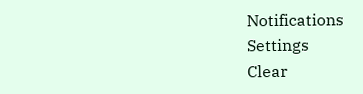Notifications
Settings
Clear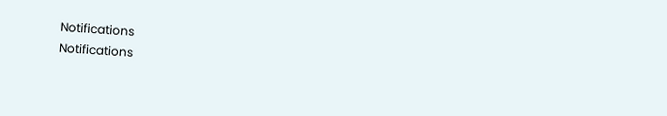Notifications
Notifications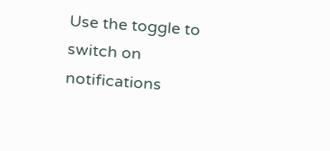Use the toggle to switch on notifications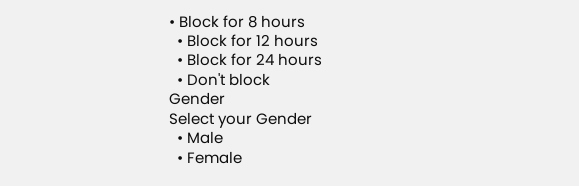• Block for 8 hours
  • Block for 12 hours
  • Block for 24 hours
  • Don't block
Gender
Select your Gender
  • Male
  • Female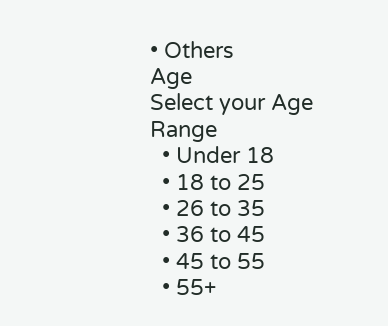• Others
Age
Select your Age Range
  • Under 18
  • 18 to 25
  • 26 to 35
  • 36 to 45
  • 45 to 55
  • 55+